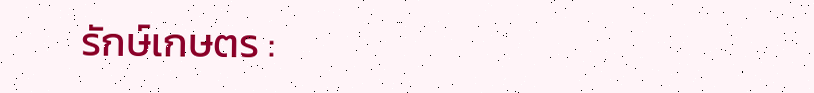รักษ์เกษตร :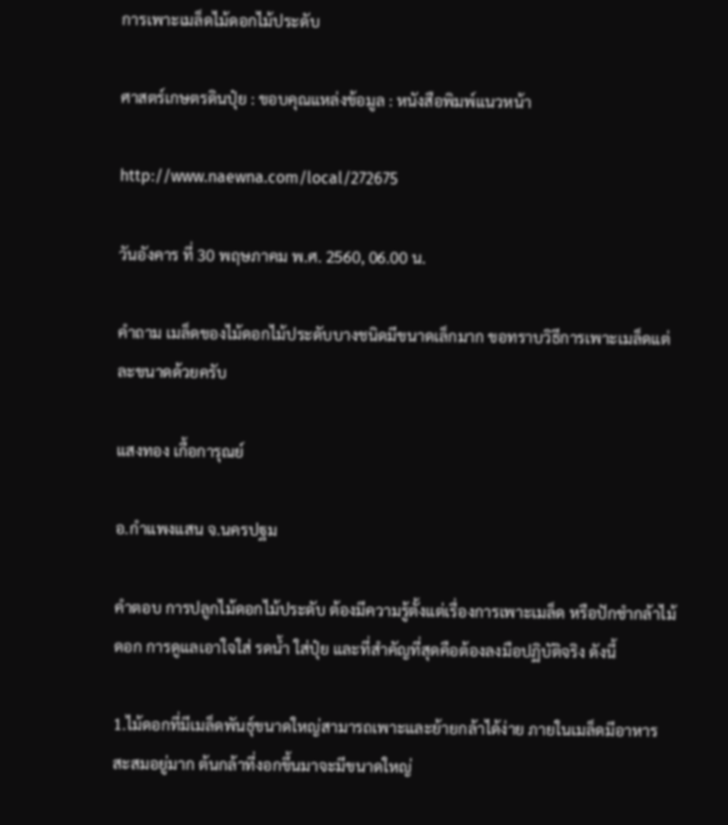การเพาะเมล็ดไม้ดอกไม้ประดับ

ศาสตร์เกษตรดินปุ๋ย : ขอบคุณแหล่งข้อมูล : หนังสือพิมพ์แนวหน้า

http://www.naewna.com/local/272675

วันอังคาร ที่ 30 พฤษภาคม พ.ศ. 2560, 06.00 น.

คำถาม เมล็ดของไม้ดอกไม้ประดับบางชนิดมีขนาดเล็กมาก ขอทราบวิธีการเพาะเมล็ดแต่ละขนาดด้วยครับ

แสงทอง เกื้อการุณย์

อ.กำแพงแสน จ.นครปฐม

คำตอบ การปลูกไม้ดอกไม้ประดับ ต้องมีความรู้ตั้งแต่เรื่องการเพาะเมล็ด หรือปักชำกล้าไม้ดอก การดูแลเอาใจใส่ รดน้ำ ใส่ปุ๋ย และที่สำคัญที่สุดคือต้องลงมือปฏิบัติจริง ดังนี้

1.ไม้ดอกที่มีเมล็ดพันธุ์ขนาดใหญ่สามารถเพาะและย้ายกล้าได้ง่าย ภายในเมล็ดมีอาหารสะสมอยู่มาก ต้นกล้าที่งอกขึ้นมาจะมีขนาดใหญ่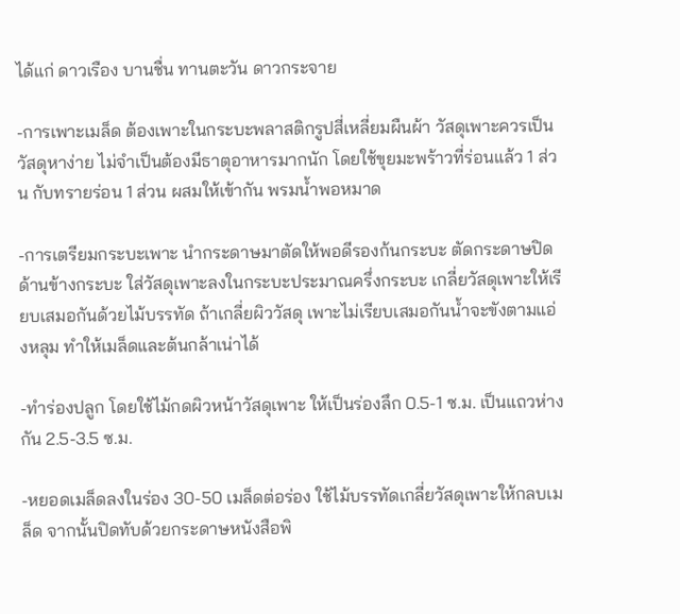ได้แก่ ดาวเรือง บานชื่น ทานตะวัน ดาวกระจาย

-การเพาะเมล็ด ต้องเพาะในกระบะพลาสติกรูปสี่เหลี่ยมผืนผ้า วัสดุเพาะควรเป็นวัสดุหาง่าย ไม่จำเป็นต้องมีธาตุอาหารมากนัก โดยใช้ขุยมะพร้าวที่ร่อนแล้ว 1 ส่วน กับทรายร่อน 1 ส่วน ผสมให้เข้ากัน พรมน้ำพอหมาด

-การเตรียมกระบะเพาะ นำกระดาษมาตัดให้พอดีรองก้นกระบะ ตัดกระดาษปิดด้านข้างกระบะ ใส่วัสดุเพาะลงในกระบะประมาณครึ่งกระบะ เกลี่ยวัสดุเพาะให้เรียบเสมอกันด้วยไม้บรรทัด ถ้าเกลี่ยผิววัสดุ เพาะไม่เรียบเสมอกันน้ำจะขังตามแอ่งหลุม ทำให้เมล็ดและต้นกล้าเน่าได้

-ทำร่องปลูก โดยใช้ไม้กดผิวหน้าวัสดุเพาะ ให้เป็นร่องลึก 0.5-1 ซ.ม. เป็นแถวห่างกัน 2.5-3.5 ซ.ม.

-หยอดเมล็ดลงในร่อง 30-50 เมล็ดต่อร่อง ใช้ไม้บรรทัดเกลี่ยวัสดุเพาะให้กลบเมล็ด จากนั้นปิดทับด้วยกระดาษหนังสือพิ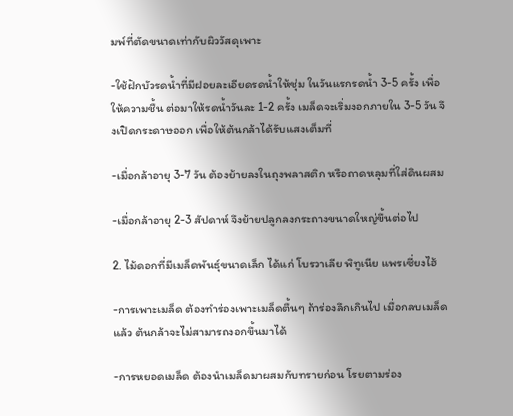มพ์ที่ตัดขนาดเท่ากับผิววัสดุเพาะ

-ใช้ฝักบัวรดน้ำที่มีฝอยละเอียดรดน้ำให้ชุ่ม ในวันแรกรดน้ำ 3-5 ครั้ง เพื่อให้ความชื้น ต่อมาให้รดน้ำวันละ 1-2 ครั้ง เมล็ดจะเริ่มงอกภายใน 3-5 วัน จึงเปิดกระดาษออก เพื่อให้ต้นกล้าได้รับแสงเต็มที่

-เมื่อกล้าอายุ 3-7 วัน ต้องย้ายลงในถุงพลาสติก หรือถาดหลุมที่ใส่ดินผสม

-เมื่อกล้าอายุ 2-3 สัปดาห์ จึงย้ายปลูกลงกระถางขนาดใหญ่ขึ้นต่อไป

2. ไม้ดอกที่มีเมล็ดพันธุ์ขนาดเล็ก ได้แก่ โบรวาเลีย พิทูเนีย แพรเซี่ยงไฮ้

-การเพาะเมล็ด ต้องทำร่องเพาะเมล็ดตื้นๆ ถ้าร่องลึกเกินไป เมื่อกลบเมล็ดแล้ว ต้นกล้าจะไม่สามารถงอกขึ้นมาได้

-การหยอดเมล็ด ต้องนำเมล็ดมาผสมกับทรายก่อน โรยตามร่อง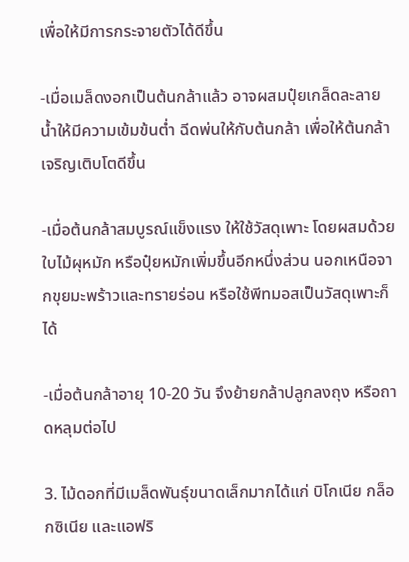เพื่อให้มีการกระจายตัวได้ดีขึ้น

-เมื่อเมล็ดงอกเป็นต้นกล้าแล้ว อาจผสมปุ๋ยเกล็ดละลายน้ำให้มีความเข้มข้นต่ำ ฉีดพ่นให้กับต้นกล้า เพื่อให้ต้นกล้าเจริญเติบโตดีขึ้น

-เมื่อต้นกล้าสมบูรณ์แข็งแรง ให้ใช้วัสดุเพาะ โดยผสมด้วยใบไม้ผุหมัก หรือปุ๋ยหมักเพิ่มขึ้นอีกหนึ่งส่วน นอกเหนือจากขุยมะพร้าวและทรายร่อน หรือใช้พีทมอสเป็นวัสดุเพาะก็ได้

-เมื่อต้นกล้าอายุ 10-20 วัน จึงย้ายกล้าปลูกลงถุง หรือถาดหลุมต่อไป

3. ไม้ดอกที่มีเมล็ดพันธุ์ขนาดเล็กมากได้แก่ บิโกเนีย กล็อกซิเนีย และแอฟริ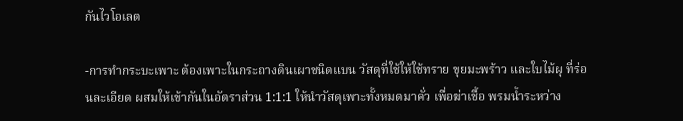กันไวโอเลต

-การทำกระบะเพาะ ต้องเพาะในกระถางดินเผาชนิดแบน วัสดุที่ใช้ให้ใช้ทราย ขุยมะพร้าว และใบไม้ผุ ที่ร่อนละเอียด ผสมให้เข้ากันในอัตราส่วน 1:1:1 ให้นำวัสดุเพาะทั้งหมดมาคั่ว เพื่อฆ่าเชื้อ พรมน้ำระหว่าง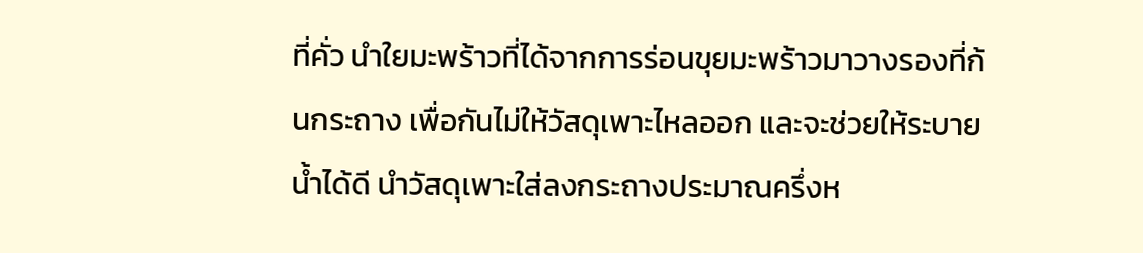ที่คั่ว นำใยมะพร้าวที่ได้จากการร่อนขุยมะพร้าวมาวางรองที่ก้นกระถาง เพื่อกันไม่ให้วัสดุเพาะไหลออก และจะช่วยให้ระบายน้ำได้ดี นำวัสดุเพาะใส่ลงกระถางประมาณครึ่งห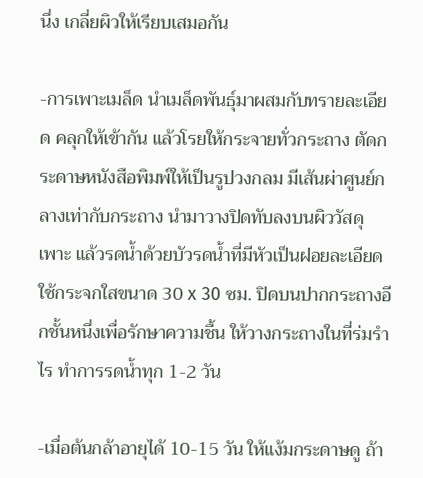นึ่ง เกลี่ยผิวให้เรียบเสมอกัน

-การเพาะเมล็ด นำเมล็ดพันธุ์มาผสมกับทรายละเอียด คลุกให้เข้ากัน แล้วโรยให้กระจายทั่วกระถาง ตัดกระดาษหนังสือพิมพ์ให้เป็นรูปวงกลม มีเส้นผ่าศูนย์กลางเท่ากับกระถาง นำมาวางปิดทับลงบนผิววัสดุเพาะ แล้วรดน้ำด้วยบัวรดน้ำที่มีหัวเป็นฝอยละเอียด ใช้กระจกใสขนาด 30 x 30 ซม. ปิดบนปากกระถางอีกชั้นหนึ่งเพื่อรักษาความชื้น ให้วางกระถางในที่ร่มรำไร ทำการรดน้ำทุก 1-2 วัน

-เมื่อต้นกล้าอายุได้ 10-15 วัน ให้แง้มกระดาษดู ถ้า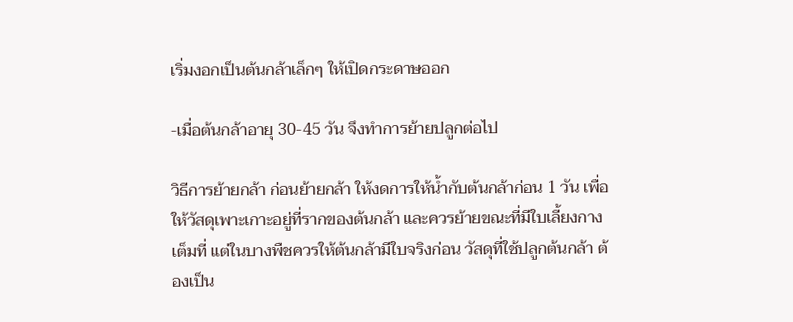เริ่มงอกเป็นต้นกล้าเล็กๆ ให้เปิดกระดาษออก

-เมื่อต้นกล้าอายุ 30-45 วัน จึงทำการย้ายปลูกต่อไป

วิธีการย้ายกล้า ก่อนย้ายกล้า ให้งดการให้น้ำกับต้นกล้าก่อน 1 วัน เพื่อให้วัสดุเพาะเกาะอยู่ที่รากของต้นกล้า และควรย้ายขณะที่มีใบเลี้ยงกางเต็มที่ แต่ในบางพืชควรให้ต้นกล้ามีใบจริงก่อน วัสดุที่ใช้ปลูกต้นกล้า ต้องเป็น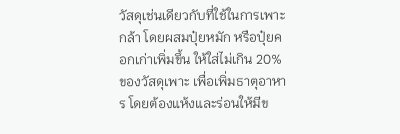วัสดุเช่นเดียวกับที่ใช้ในการเพาะกล้า โดยผสมปุ๋ยหมัก หรือปุ๋ยคอกเก่าเพิ่มขึ้น ให้ใส่ไม่เกิน 20% ของวัสดุเพาะ เพื่อเพิ่มธาตุอาหาร โดยต้องแห้งและร่อนให้มีข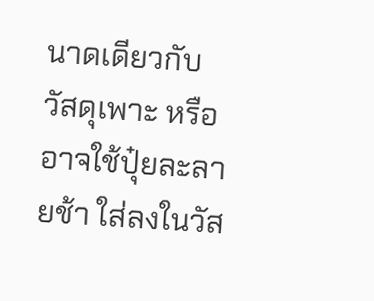นาดเดียวกับวัสดุเพาะ หรืออาจใช้ปุ๋ยละลายช้า ใส่ลงในวัส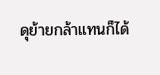ดุย้ายกล้าแทนก็ได้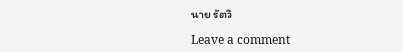นาย รัตวิ

Leave a comment